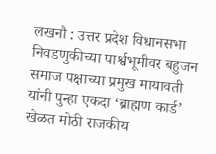लखनौ : उत्तर प्रदेश विधानसभा निवडणुकीच्या पार्श्वभूमीवर बहुजन समाज पक्षाच्या प्रमुख मायावती यांनी पुन्हा एकदा ‘ब्राह्मण कार्ड’ खेळत मोठी राजकीय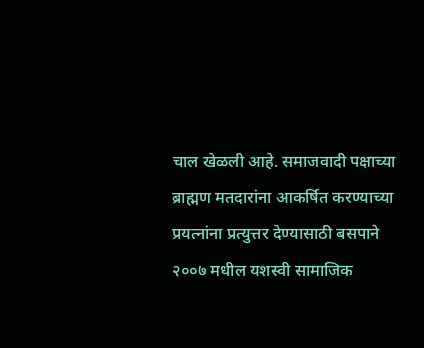चाल खेळली आहे. समाजवादी पक्षाच्या ब्राह्मण मतदारांना आकर्षित करण्याच्या प्रयत्नांना प्रत्युत्तर देण्यासाठी बसपाने २००७ मधील यशस्वी सामाजिक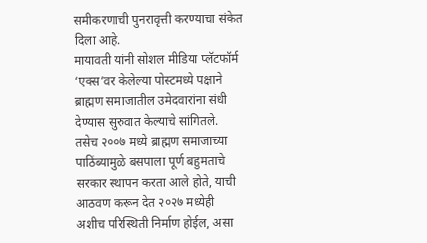समीकरणाची पुनरावृत्ती करण्याचा संकेत दिला आहे.
मायावती यांनी सोशल मीडिया प्लॅटफॉर्म ‘एक्स’वर केलेल्या पोस्टमध्ये पक्षाने ब्राह्मण समाजातील उमेदवारांना संधी देण्यास सुरुवात केल्याचे सांगितले. तसेच २००७ मध्ये ब्राह्मण समाजाच्या पाठिंब्यामुळे बसपाला पूर्ण बहुमताचे सरकार स्थापन करता आले होते, याची आठवण करून देत २०२७ मध्येही अशीच परिस्थिती निर्माण होईल, असा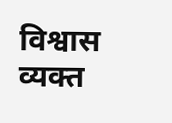विश्वास व्यक्त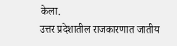केला.
उत्तर प्रदेशातील राजकारणात जातीय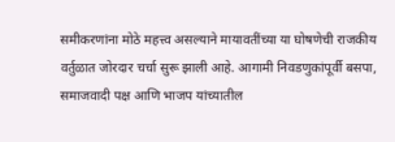समीकरणांना मोठे महत्त्व असल्याने मायावतींच्या या घोषणेची राजकीय वर्तुळात जोरदार चर्चा सुरू झाली आहे. आगामी निवडणुकांपूर्वी बसपा, समाजवादी पक्ष आणि भाजप यांच्यातील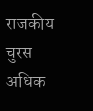राजकीय चुरस अधिक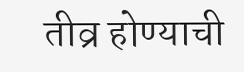तीव्र होण्याची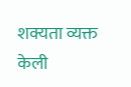शक्यता व्यक्त केली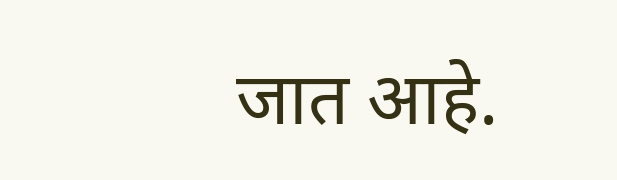जात आहे.